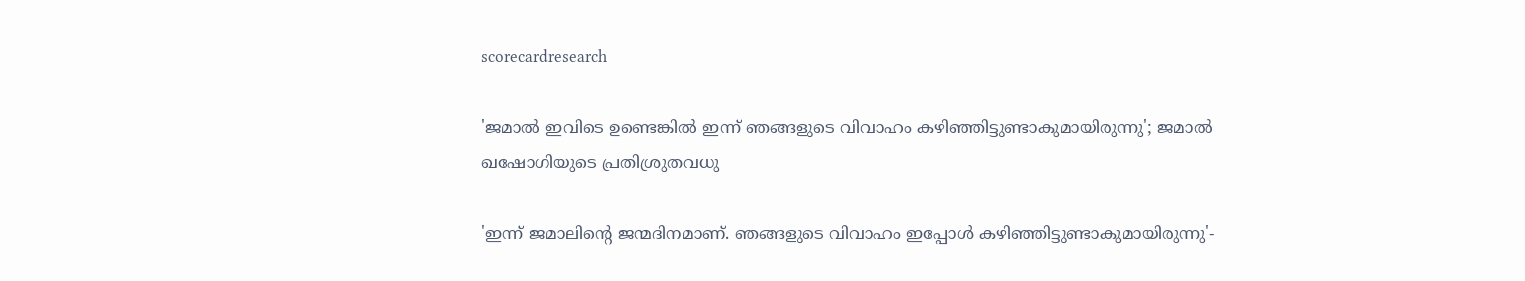scorecardresearch

'ജമാല്‍ ഇവിടെ ഉണ്ടെങ്കില്‍ ഇന്ന് ഞങ്ങളുടെ വിവാഹം കഴിഞ്ഞിട്ടുണ്ടാകുമായിരുന്നു'; ജമാല്‍ ഖഷോഗിയുടെ പ്രതിശ്രുതവധു

'ഇന്ന് ജമാലിന്റെ ജന്മദിനമാണ്. ഞങ്ങളുടെ വിവാഹം ഇപ്പോള്‍ കഴിഞ്ഞിട്ടുണ്ടാകുമായിരുന്നു'-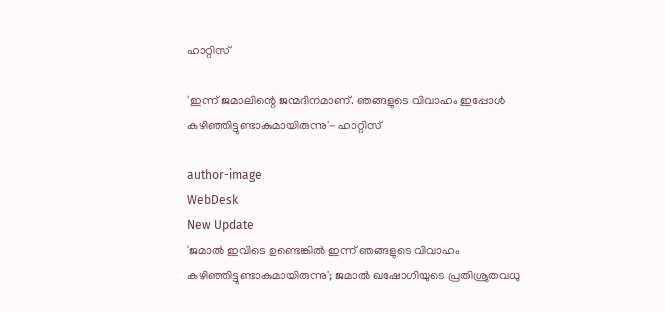ഹാറ്റിസ്

'ഇന്ന് ജമാലിന്റെ ജന്മദിനമാണ്. ഞങ്ങളുടെ വിവാഹം ഇപ്പോള്‍ കഴിഞ്ഞിട്ടുണ്ടാകുമായിരുന്നു'- ഹാറ്റിസ്

author-image
WebDesk
New Update
'ജമാല്‍ ഇവിടെ ഉണ്ടെങ്കില്‍ ഇന്ന് ഞങ്ങളുടെ വിവാഹം കഴിഞ്ഞിട്ടുണ്ടാകുമായിരുന്നു'; ജമാല്‍ ഖഷോഗിയുടെ പ്രതിശ്രുതവധു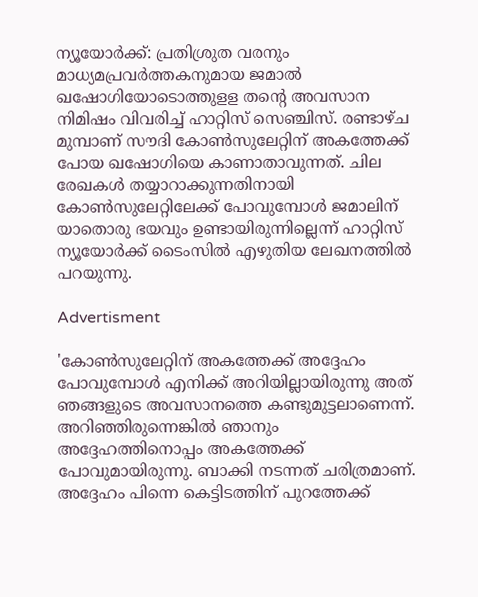ന്യൂയോര്‍ക്ക്: പ്രതിശ്രുത വരനും മാധ്യമപ്രവര്‍ത്തകനുമായ ജമാല്‍ ഖഷോഗിയോടൊത്തുളള തന്റെ അവസാന നിമിഷം വിവരിച്ച് ഹാറ്റിസ് സെഞ്ചിസ്. രണ്ടാഴ്ച മുമ്പാണ് സൗദി കോണ്‍സുലേറ്റിന് അകത്തേക്ക് പോയ ഖഷോഗിയെ കാണാതാവുന്നത്. ചില രേഖകള്‍ തയ്യാറാക്കുന്നതിനായി കോണ്‍സുലേറ്റിലേക്ക് പോവുമ്പോള്‍ ജമാലിന് യാതൊരു ഭയവും ഉണ്ടായിരുന്നില്ലെന്ന് ഹാറ്റിസ് ന്യൂയോര്‍ക്ക് ടൈംസില്‍ എഴുതിയ ലേഖനത്തില്‍ പറയുന്നു.

Advertisment

'കോണ്‍സുലേറ്റിന് അകത്തേക്ക് അദ്ദേഹം പോവുമ്പോള്‍ എനിക്ക് അറിയില്ലായിരുന്നു അത് ഞങ്ങളുടെ അവസാനത്തെ കണ്ടുമുട്ടലാണെന്ന്. അറിഞ്ഞിരുന്നെങ്കില്‍ ഞാനും അദ്ദേഹത്തിനൊപ്പം അകത്തേക്ക് പോവുമായിരുന്നു. ബാക്കി നടന്നത് ചരിത്രമാണ്. അദ്ദേഹം പിന്നെ കെട്ടിടത്തിന് പുറത്തേക്ക്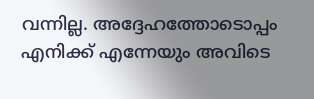വന്നില്ല. അദ്ദേഹത്തോടൊപ്പം എനിക്ക് എന്നേയും അവിടെ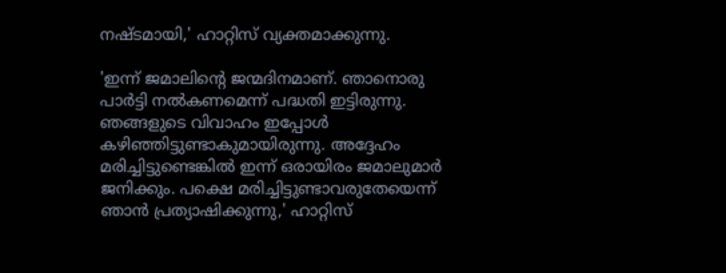നഷ്ടമായി,' ഹാറ്റിസ് വ്യക്തമാക്കുന്നു.

'ഇന്ന് ജമാലിന്റെ ജന്മദിനമാണ്. ഞാനൊരു പാര്‍ട്ടി നല്‍കണമെന്ന് പദ്ധതി ഇട്ടിരുന്നു. ഞങ്ങളുടെ വിവാഹം ഇപ്പോള്‍ കഴിഞ്ഞിട്ടുണ്ടാകുമായിരുന്നു. അദ്ദേഹം മരിച്ചിട്ടുണ്ടെങ്കില്‍ ഇന്ന് ഒരായിരം ജമാലുമാര്‍ ജനിക്കും. പക്ഷെ മരിച്ചിട്ടുണ്ടാവരുതേയെന്ന് ഞാന്‍ പ്രത്യാഷിക്കുന്നു,' ഹാറ്റിസ്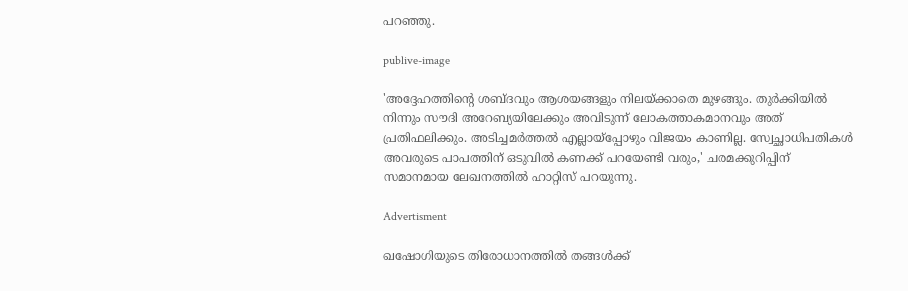പറഞ്ഞു.

publive-image

'അദ്ദേഹത്തിന്റെ ശബ്ദവും ആശയങ്ങളും നിലയ്ക്കാതെ മുഴങ്ങും. തുര്‍ക്കിയില്‍ നിന്നും സൗദി അറേബ്യയിലേക്കും അവിടുന്ന് ലോകത്താകമാനവും അത് പ്രതിഫലിക്കും. അടിച്ചമര്‍ത്തല്‍ എല്ലായ്പ്പോഴും വിജയം കാണില്ല. സ്വേച്ഛാധിപതികള്‍ അവരുടെ പാപത്തിന് ഒടുവില്‍ കണക്ക് പറയേണ്ടി വരും,' ചരമക്കുറിപ്പിന് സമാനമായ ലേഖനത്തില്‍ ഹാറ്റിസ് പറയുന്നു.

Advertisment

ഖഷോഗിയുടെ തിരോധാനത്തില്‍ തങ്ങള്‍ക്ക്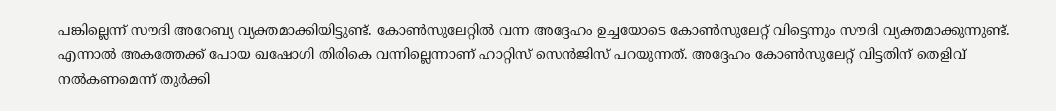പങ്കില്ലെന്ന് സൗദി അറേബ്യ വ്യക്തമാക്കിയിട്ടുണ്ട്. കോണ്‍സുലേറ്റില്‍ വന്ന അദ്ദേഹം ഉച്ചയോടെ കോണ്‍സുലേറ്റ് വിട്ടെന്നും സൗദി വ്യക്തമാക്കുന്നുണ്ട്. എന്നാല്‍ അകത്തേക്ക് പോയ ഖഷോഗി തിരികെ വന്നില്ലെന്നാണ് ഹാറ്റിസ് സെന്‍ജിസ് പറയുന്നത്. അദ്ദേഹം കോണ്‍സുലേറ്റ് വിട്ടതിന് തെളിവ് നല്‍കണമെന്ന് തുര്‍ക്കി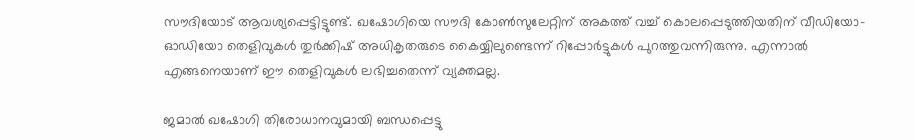സൗദിയോട് ആവശ്യപ്പെട്ടിട്ടുണ്ട്. ഖഷോഗിയെ സൗദി കോണ്‍സുലേറ്റിന് അകത്ത് വച്ച് കൊലപ്പെടുത്തിയതിന് വീഡിയോ-ഓഡിയോ തെളിവുകള്‍ തുര്‍ക്കിഷ് അധികൃതരുടെ കൈയ്യിലുണ്ടെന്ന് റിപ്പോര്‍ട്ടുകള്‍ പുറത്തുവന്നിരുന്നു. എന്നാല്‍ എങ്ങനെയാണ് ഈ തെളിവുകള്‍ ലഭിച്ചതെന്ന് വ്യക്തമല്ല.

ജമാൽ ഖഷോഗി തിരോധാനവുമായി ബന്ധപ്പെട്ടു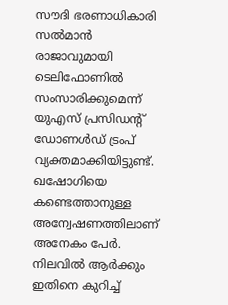സൗദി ഭരണാധികാരി സല്‍മാന്‍ രാജാവുമായി ടെലിഫോണിൽ സംസാരിക്കുമെന്ന് യുഎസ് പ്രസിഡന്‍റ് ഡോണൾഡ് ട്രംപ് വ്യക്തമാക്കിയിട്ടുണ്ട്. ഖഷോഗിയെ കണ്ടെത്താനുള്ള അന്വേഷണത്തിലാണ് അനേകം പേർ. നിലവിൽ ആർക്കും ഇതിനെ കുറിച്ച്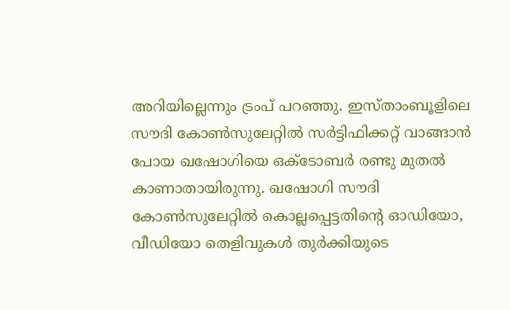അറിയില്ലെന്നും ട്രംപ് പറഞ്ഞു. ഇസ്താംബൂളിലെ സൗദി കോൺസുലേറ്റിൽ സർട്ടിഫിക്കറ്റ് വാങ്ങാൻ പോയ ഖഷോഗിയെ ഒക്ടോബർ രണ്ടു മുതൽ കാണാതായിരുന്നു. ഖഷോഗി സൗദി കോൺസുലേറ്റിൽ കൊല്ലപ്പെട്ടതിന്‍റെ ഓഡിയോ, വീഡിയോ തെളിവുകൾ തുർക്കിയുടെ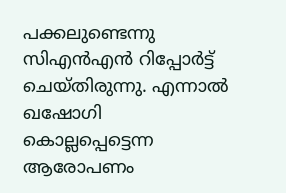പക്കലുണ്ടെന്നു സിഎൻഎൻ റിപ്പോർട്ട് ചെയ്തിരുന്നു. എന്നാൽ ഖഷോഗി കൊല്ലപ്പെട്ടെന്ന ആരോപണം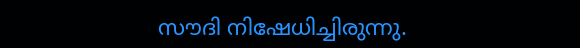സൗദി നിഷേധിച്ചിരുന്നു.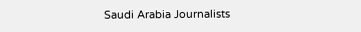Saudi Arabia Journalists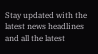Stay updated with the latest news headlines and all the latest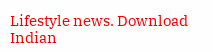Lifestyle news. Download Indian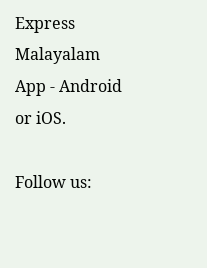Express Malayalam App - Android or iOS.

Follow us: